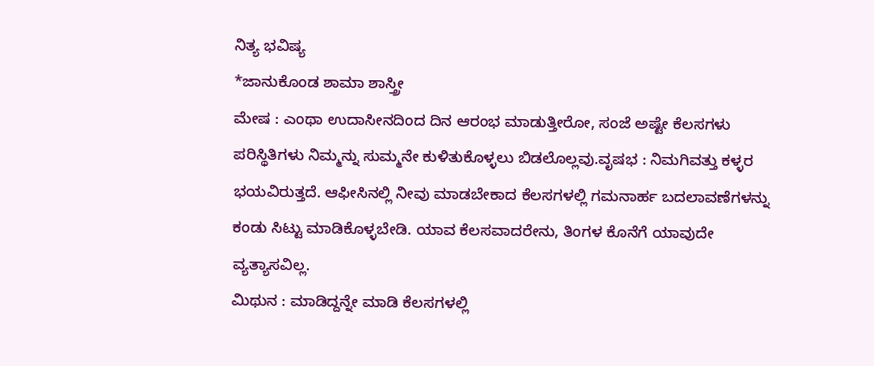ನಿತ್ಯ ಭವಿಷ್ಯ
*ಜಾನುಕೊಂಡ ಶಾಮಾ ಶಾಸ್ತ್ರೀ
ಮೇಷ : ಎಂಥಾ ಉದಾಸೀನದಿಂದ ದಿನ ಆರಂಭ ಮಾಡುತ್ತೀರೋ, ಸಂಜೆ ಅಷ್ಟೇ ಕೆಲಸಗಳು ಪರಿಸ್ಥಿತಿಗಳು ನಿಮ್ಮನ್ನು ಸುಮ್ಮನೇ ಕುಳಿತುಕೊಳ್ಳಲು ಬಿಡಲೊಲ್ಲವು.ವೃಷಭ : ನಿಮಗಿವತ್ತು ಕಳ್ಳರ ಭಯವಿರುತ್ತದೆ. ಆಫೀಸಿನಲ್ಲಿ ನೀವು ಮಾಡಬೇಕಾದ ಕೆಲಸಗಳಲ್ಲಿ ಗಮನಾರ್ಹ ಬದಲಾವಣೆಗಳನ್ನು ಕಂಡು ಸಿಟ್ಟು ಮಾಡಿಕೊಳ್ಳಬೇಡಿ. ಯಾವ ಕೆಲಸವಾದರೇನು, ತಿಂಗಳ ಕೊನೆಗೆ ಯಾವುದೇ ವ್ಯತ್ಯಾಸವಿಲ್ಲ.
ಮಿಥುನ : ಮಾಡಿದ್ದನ್ನೇ ಮಾಡಿ ಕೆಲಸಗಳಲ್ಲಿ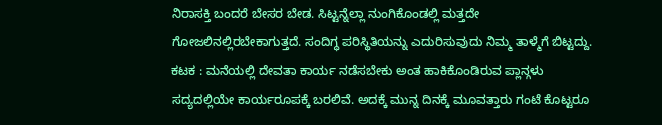ನಿರಾಸಕ್ತಿ ಬಂದರೆ ಬೇಸರ ಬೇಡ. ಸಿಟ್ಟನ್ನೆಲ್ಲಾ ನುಂಗಿಕೊಂಡಲ್ಲಿ ಮತ್ತದೇ ಗೋಜಲಿನಲ್ಲಿರಬೇಕಾಗುತ್ತದೆ. ಸಂದಿಗ್ಧ ಪರಿಸ್ಥಿತಿಯನ್ನು ಎದುರಿಸುವುದು ನಿಮ್ಮ ತಾಳ್ಮೆಗೆ ಬಿಟ್ಟದ್ದು.
ಕಟಕ : ಮನೆಯಲ್ಲಿ ದೇವತಾ ಕಾರ್ಯ ನಡೆಸಬೇಕು ಅಂತ ಹಾಕಿಕೊಂಡಿರುವ ಪ್ಲಾನ್ಗಳು ಸದ್ಯದಲ್ಲಿಯೇ ಕಾರ್ಯರೂಪಕ್ಕೆ ಬರಲಿವೆ. ಅದಕ್ಕೆ ಮುನ್ನ ದಿನಕ್ಕೆ ಮೂವತ್ತಾರು ಗಂಟೆ ಕೊಟ್ಟರೂ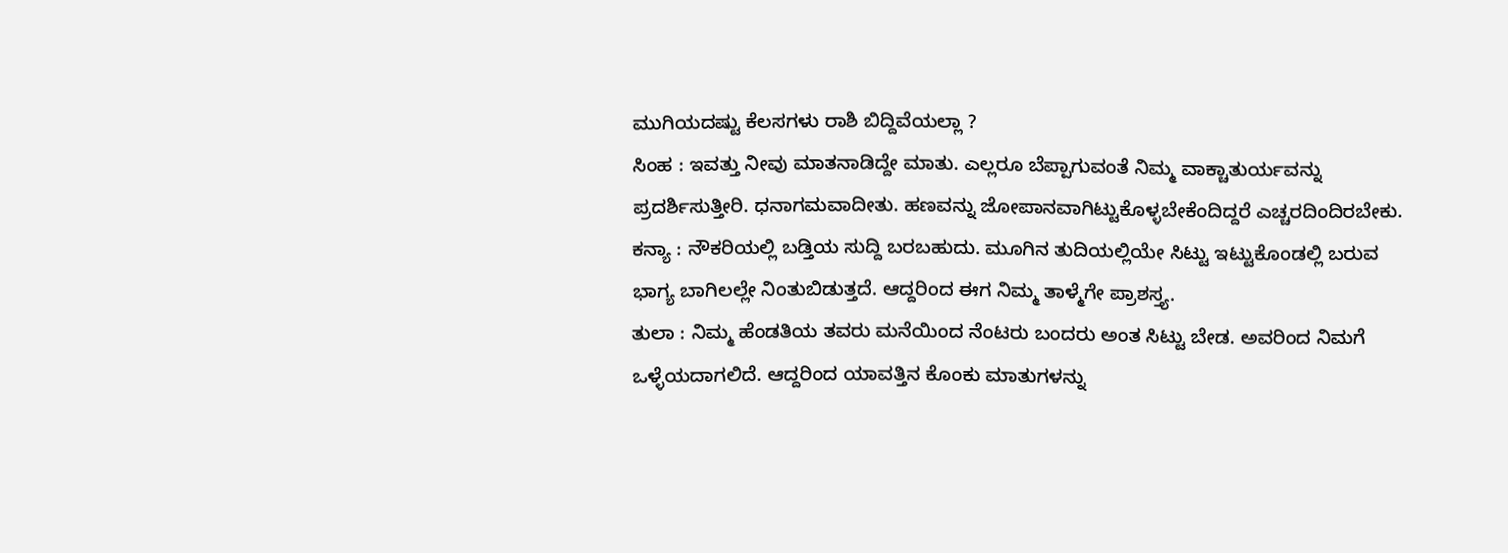ಮುಗಿಯದಷ್ಟು ಕೆಲಸಗಳು ರಾಶಿ ಬಿದ್ದಿವೆಯಲ್ಲಾ ?
ಸಿಂಹ : ಇವತ್ತು ನೀವು ಮಾತನಾಡಿದ್ದೇ ಮಾತು. ಎಲ್ಲರೂ ಬೆಪ್ಪಾಗುವಂತೆ ನಿಮ್ಮ ವಾಕ್ಚಾತುರ್ಯವನ್ನು ಪ್ರದರ್ಶಿಸುತ್ತೀರಿ. ಧನಾಗಮವಾದೀತು. ಹಣವನ್ನು ಜೋಪಾನವಾಗಿಟ್ಟುಕೊಳ್ಳಬೇಕೆಂದಿದ್ದರೆ ಎಚ್ಚರದಿಂದಿರಬೇಕು.
ಕನ್ಯಾ : ನೌಕರಿಯಲ್ಲಿ ಬಡ್ತಿಯ ಸುದ್ದಿ ಬರಬಹುದು. ಮೂಗಿನ ತುದಿಯಲ್ಲಿಯೇ ಸಿಟ್ಟು ಇಟ್ಟುಕೊಂಡಲ್ಲಿ ಬರುವ ಭಾಗ್ಯ ಬಾಗಿಲಲ್ಲೇ ನಿಂತುಬಿಡುತ್ತದೆ. ಆದ್ದರಿಂದ ಈಗ ನಿಮ್ಮ ತಾಳ್ಮೆಗೇ ಪ್ರಾಶಸ್ತ್ಯ.
ತುಲಾ : ನಿಮ್ಮ ಹೆಂಡತಿಯ ತವರು ಮನೆಯಿಂದ ನೆಂಟರು ಬಂದರು ಅಂತ ಸಿಟ್ಟು ಬೇಡ. ಅವರಿಂದ ನಿಮಗೆ ಒಳ್ಳೆಯದಾಗಲಿದೆ. ಆದ್ದರಿಂದ ಯಾವತ್ತಿನ ಕೊಂಕು ಮಾತುಗಳನ್ನು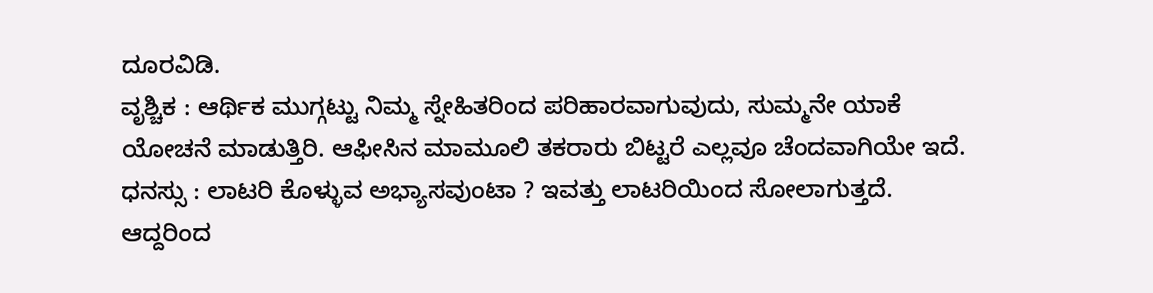ದೂರವಿಡಿ.
ವೃಶ್ಚಿಕ : ಆರ್ಥಿಕ ಮುಗ್ಗಟ್ಟು ನಿಮ್ಮ ಸ್ನೇಹಿತರಿಂದ ಪರಿಹಾರವಾಗುವುದು, ಸುಮ್ಮನೇ ಯಾಕೆ ಯೋಚನೆ ಮಾಡುತ್ತಿರಿ. ಆಫೀಸಿನ ಮಾಮೂಲಿ ತಕರಾರು ಬಿಟ್ಟರೆ ಎಲ್ಲವೂ ಚೆಂದವಾಗಿಯೇ ಇದೆ.
ಧನಸ್ಸು : ಲಾಟರಿ ಕೊಳ್ಳುವ ಅಭ್ಯಾಸವುಂಟಾ ? ಇವತ್ತು ಲಾಟರಿಯಿಂದ ಸೋಲಾಗುತ್ತದೆ. ಆದ್ದರಿಂದ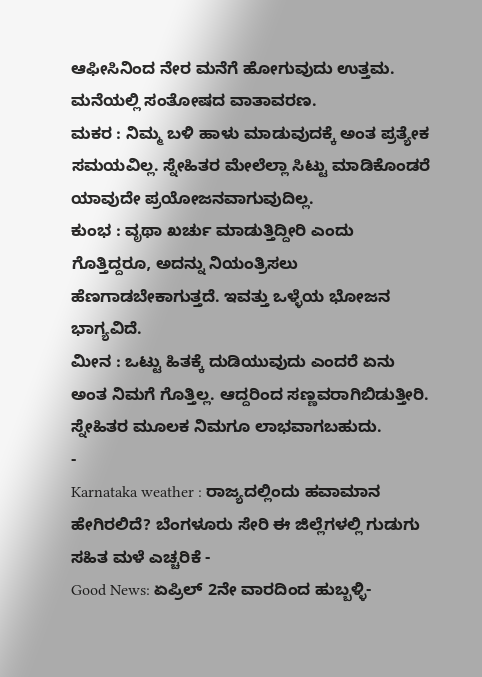ಆಫೀಸಿನಿಂದ ನೇರ ಮನೆಗೆ ಹೋಗುವುದು ಉತ್ತಮ. ಮನೆಯಲ್ಲಿ ಸಂತೋಷದ ವಾತಾವರಣ.
ಮಕರ : ನಿಮ್ಮ ಬಳಿ ಹಾಳು ಮಾಡುವುದಕ್ಕೆ ಅಂತ ಪ್ರತ್ಯೇಕ ಸಮಯವಿಲ್ಲ. ಸ್ನೇಹಿತರ ಮೇಲೆಲ್ಲಾ ಸಿಟ್ಟು ಮಾಡಿಕೊಂಡರೆ ಯಾವುದೇ ಪ್ರಯೋಜನವಾಗುವುದಿಲ್ಲ.
ಕುಂಭ : ವೃಥಾ ಖರ್ಚು ಮಾಡುತ್ತಿದ್ದೀರಿ ಎಂದು ಗೊತ್ತಿದ್ದರೂ, ಅದನ್ನು ನಿಯಂತ್ರಿಸಲು ಹೆಣಗಾಡಬೇಕಾಗುತ್ತದೆ. ಇವತ್ತು ಒಳ್ಳೆಯ ಭೋಜನ ಭಾಗ್ಯವಿದೆ.
ಮೀನ : ಒಟ್ಟು ಹಿತಕ್ಕೆ ದುಡಿಯುವುದು ಎಂದರೆ ಏನು ಅಂತ ನಿಮಗೆ ಗೊತ್ತಿಲ್ಲ. ಆದ್ದರಿಂದ ಸಣ್ಣವರಾಗಿಬಿಡುತ್ತೀರಿ. ಸ್ನೇಹಿತರ ಮೂಲಕ ನಿಮಗೂ ಲಾಭವಾಗಬಹುದು.
-
Karnataka weather : ರಾಜ್ಯದಲ್ಲಿಂದು ಹವಾಮಾನ ಹೇಗಿರಲಿದೆ? ಬೆಂಗಳೂರು ಸೇರಿ ಈ ಜಿಲ್ಲೆಗಳಲ್ಲಿ ಗುಡುಗು ಸಹಿತ ಮಳೆ ಎಚ್ಚರಿಕೆ -
Good News: ಏಪ್ರಿಲ್ 2ನೇ ವಾರದಿಂದ ಹುಬ್ಬಳ್ಳಿ-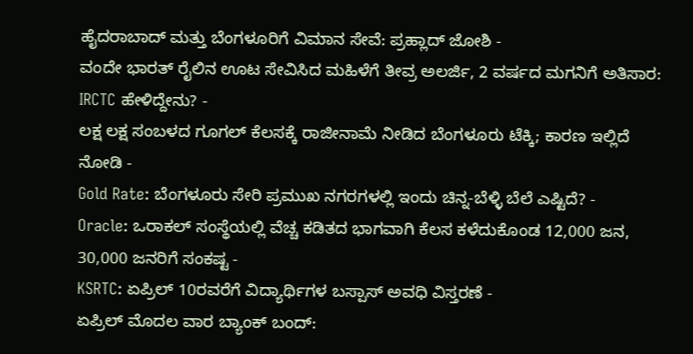ಹೈದರಾಬಾದ್ ಮತ್ತು ಬೆಂಗಳೂರಿಗೆ ವಿಮಾನ ಸೇವೆ: ಪ್ರಹ್ಲಾದ್ ಜೋಶಿ -
ವಂದೇ ಭಾರತ್ ರೈಲಿನ ಊಟ ಸೇವಿಸಿದ ಮಹಿಳೆಗೆ ತೀವ್ರ ಅಲರ್ಜಿ, 2 ವರ್ಷದ ಮಗನಿಗೆ ಅತಿಸಾರ: IRCTC ಹೇಳಿದ್ದೇನು? -
ಲಕ್ಷ ಲಕ್ಷ ಸಂಬಳದ ಗೂಗಲ್ ಕೆಲಸಕ್ಕೆ ರಾಜೀನಾಮೆ ನೀಡಿದ ಬೆಂಗಳೂರು ಟೆಕ್ಕಿ; ಕಾರಣ ಇಲ್ಲಿದೆ ನೋಡಿ -
Gold Rate: ಬೆಂಗಳೂರು ಸೇರಿ ಪ್ರಮುಖ ನಗರಗಳಲ್ಲಿ ಇಂದು ಚಿನ್ನ-ಬೆಳ್ಳಿ ಬೆಲೆ ಎಷ್ಟಿದೆ? -
Oracle: ಒರಾಕಲ್ ಸಂಸ್ಥೆಯಲ್ಲಿ ವೆಚ್ಚ ಕಡಿತದ ಭಾಗವಾಗಿ ಕೆಲಸ ಕಳೆದುಕೊಂಡ 12,000 ಜನ, 30,000 ಜನರಿಗೆ ಸಂಕಷ್ಟ -
KSRTC: ಏಪ್ರಿಲ್ 10ರವರೆಗೆ ವಿದ್ಯಾರ್ಥಿಗಳ ಬಸ್ಪಾಸ್ ಅವಧಿ ವಿಸ್ತರಣೆ -
ಏಪ್ರಿಲ್ ಮೊದಲ ವಾರ ಬ್ಯಾಂಕ್ ಬಂದ್: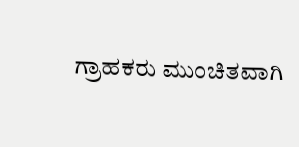ಗ್ರಾಹಕರು ಮುಂಚಿತವಾಗಿ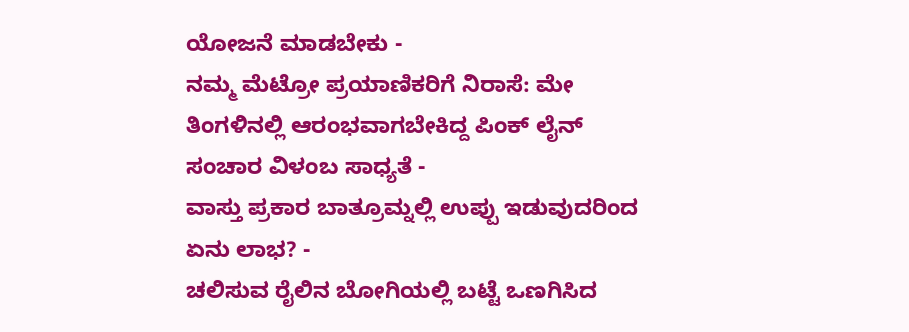ಯೋಜನೆ ಮಾಡಬೇಕು -
ನಮ್ಮ ಮೆಟ್ರೋ ಪ್ರಯಾಣಿಕರಿಗೆ ನಿರಾಸೆ: ಮೇ ತಿಂಗಳಿನಲ್ಲಿ ಆರಂಭವಾಗಬೇಕಿದ್ದ ಪಿಂಕ್ ಲೈನ್ ಸಂಚಾರ ವಿಳಂಬ ಸಾಧ್ಯತೆ -
ವಾಸ್ತು ಪ್ರಕಾರ ಬಾತ್ರೂಮ್ನಲ್ಲಿ ಉಪ್ಪು ಇಡುವುದರಿಂದ ಏನು ಲಾಭ? -
ಚಲಿಸುವ ರೈಲಿನ ಬೋಗಿಯಲ್ಲಿ ಬಟ್ಟೆ ಒಣಗಿಸಿದ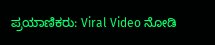ಪ್ರಯಾಣಿಕರು: Viral Video ನೋಡಿ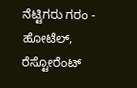ನೆಟ್ಟಿಗರು ಗರಂ -
ಹೋಟೆಲ್, ರೆಸ್ಟೋರೆಂಟ್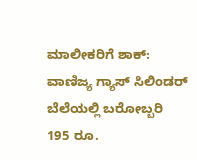ಮಾಲೀಕರಿಗೆ ಶಾಕ್: ವಾಣಿಜ್ಯ ಗ್ಯಾಸ್ ಸಿಲಿಂಡರ್ ಬೆಲೆಯಲ್ಲಿ ಬರೋಬ್ಬರಿ 195 ರೂ.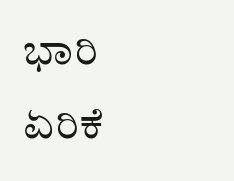ಭಾರಿ ಏರಿಕೆ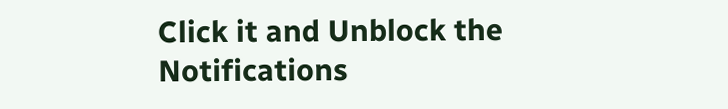Click it and Unblock the Notifications